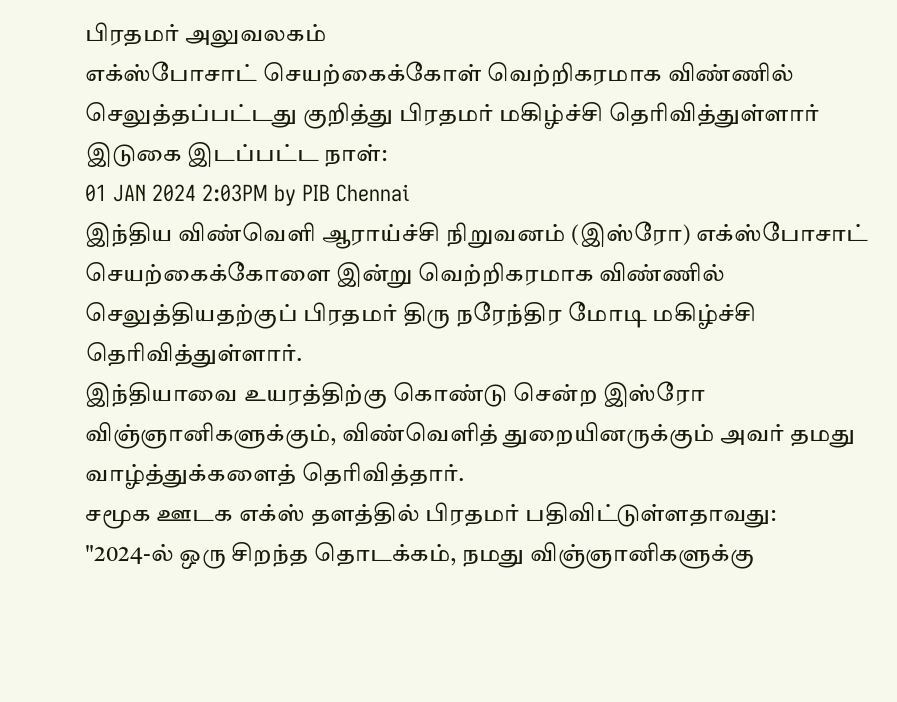பிரதமர் அலுவலகம்
எக்ஸ்போசாட் செயற்கைக்கோள் வெற்றிகரமாக விண்ணில் செலுத்தப்பட்டது குறித்து பிரதமர் மகிழ்ச்சி தெரிவித்துள்ளார்
இடுகை இடப்பட்ட நாள்:
01 JAN 2024 2:03PM by PIB Chennai
இந்திய விண்வெளி ஆராய்ச்சி நிறுவனம் (இஸ்ரோ) எக்ஸ்போசாட் செயற்கைக்கோளை இன்று வெற்றிகரமாக விண்ணில் செலுத்தியதற்குப் பிரதமர் திரு நரேந்திர மோடி மகிழ்ச்சி தெரிவித்துள்ளார்.
இந்தியாவை உயரத்திற்கு கொண்டு சென்ற இஸ்ரோ விஞ்ஞானிகளுக்கும், விண்வெளித் துறையினருக்கும் அவர் தமது வாழ்த்துக்களைத் தெரிவித்தார்.
சமூக ஊடக எக்ஸ் தளத்தில் பிரதமர் பதிவிட்டுள்ளதாவது:
"2024-ல் ஒரு சிறந்த தொடக்கம், நமது விஞ்ஞானிகளுக்கு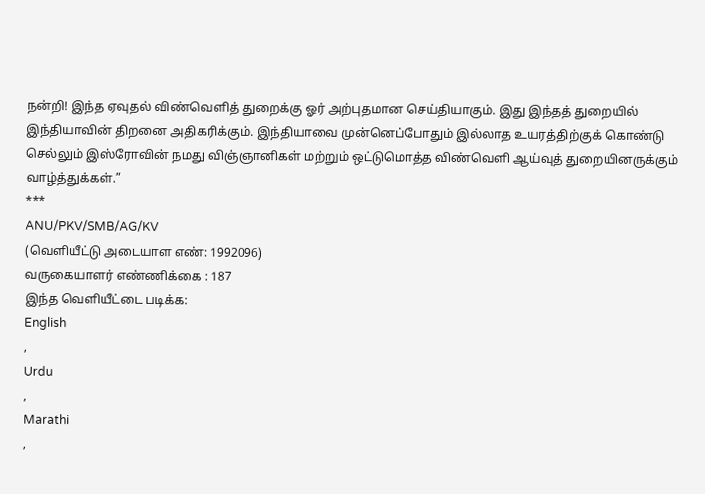நன்றி! இந்த ஏவுதல் விண்வெளித் துறைக்கு ஓர் அற்புதமான செய்தியாகும். இது இந்தத் துறையில் இந்தியாவின் திறனை அதிகரிக்கும். இந்தியாவை முன்னெப்போதும் இல்லாத உயரத்திற்குக் கொண்டு செல்லும் இஸ்ரோவின் நமது விஞ்ஞானிகள் மற்றும் ஒட்டுமொத்த விண்வெளி ஆய்வுத் துறையினருக்கும் வாழ்த்துக்கள்.”
***
ANU/PKV/SMB/AG/KV
(வெளியீட்டு அடையாள எண்: 1992096)
வருகையாளர் எண்ணிக்கை : 187
இந்த வெளியீட்டை படிக்க:
English
,
Urdu
,
Marathi
,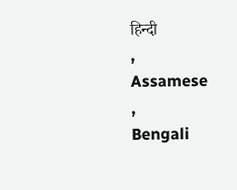हिन्दी
,
Assamese
,
Bengali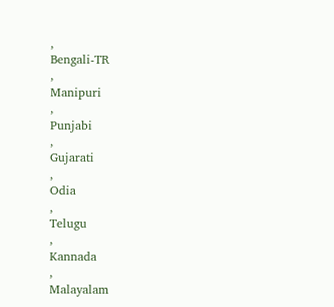,
Bengali-TR
,
Manipuri
,
Punjabi
,
Gujarati
,
Odia
,
Telugu
,
Kannada
,
Malayalam